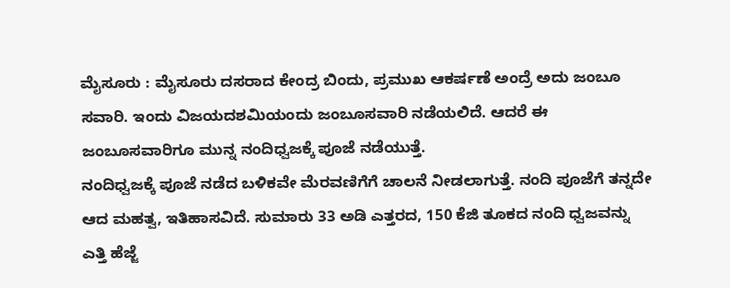ಮೈಸೂರು : ಮೈಸೂರು ದಸರಾದ ಕೇಂದ್ರ ಬಿಂದು, ಪ್ರಮುಖ ಆಕರ್ಷಣೆ ಅಂದ್ರೆ ಅದು ಜಂಬೂ ಸವಾರಿ. ಇಂದು ವಿಜಯದಶಮಿಯಂದು ಜಂಬೂಸವಾರಿ ನಡೆಯಲಿದೆ. ಆದರೆ ಈ ಜಂಬೂಸವಾರಿಗೂ ಮುನ್ನ ನಂದಿಧ್ವಜಕ್ಕೆ ಪೂಜೆ ನಡೆಯುತ್ತೆ.
ನಂದಿಧ್ವಜಕ್ಕೆ ಪೂಜೆ ನಡೆದ ಬಳಿಕವೇ ಮೆರವಣಿಗೆಗೆ ಚಾಲನೆ ನೀಡಲಾಗುತ್ತೆ. ನಂದಿ ಪೂಜೆಗೆ ತನ್ನದೇ ಆದ ಮಹತ್ವ, ಇತಿಹಾಸವಿದೆ. ಸುಮಾರು 33 ಅಡಿ ಎತ್ತರದ, 150 ಕೆಜಿ ತೂಕದ ನಂದಿ ಧ್ವಜವನ್ನು ಎತ್ತಿ ಹೆಜ್ಜೆ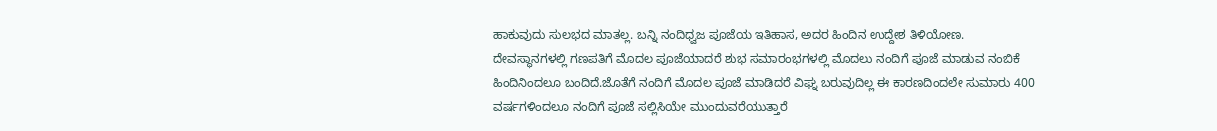ಹಾಕುವುದು ಸುಲಭದ ಮಾತಲ್ಲ. ಬನ್ನಿ ನಂದಿಧ್ವಜ ಪೂಜೆಯ ಇತಿಹಾಸ, ಅದರ ಹಿಂದಿನ ಉದ್ದೇಶ ತಿಳಿಯೋಣ.
ದೇವಸ್ಥಾನಗಳಲ್ಲಿ ಗಣಪತಿಗೆ ಮೊದಲ ಪೂಜೆಯಾದರೆ ಶುಭ ಸಮಾರಂಭಗಳಲ್ಲಿ ಮೊದಲು ನಂದಿಗೆ ಪೂಜೆ ಮಾಡುವ ನಂಬಿಕೆ ಹಿಂದಿನಿಂದಲೂ ಬಂದಿದೆ.ಜೊತೆಗೆ ನಂದಿಗೆ ಮೊದಲ ಪೂಜೆ ಮಾಡಿದರೆ ವಿಘ್ನ ಬರುವುದಿಲ್ಲ ಈ ಕಾರಣದಿಂದಲೇ ಸುಮಾರು 400 ವರ್ಷಗಳಿಂದಲೂ ನಂದಿಗೆ ಪೂಜೆ ಸಲ್ಲಿಸಿಯೇ ಮುಂದುವರೆಯುತ್ತಾರೆ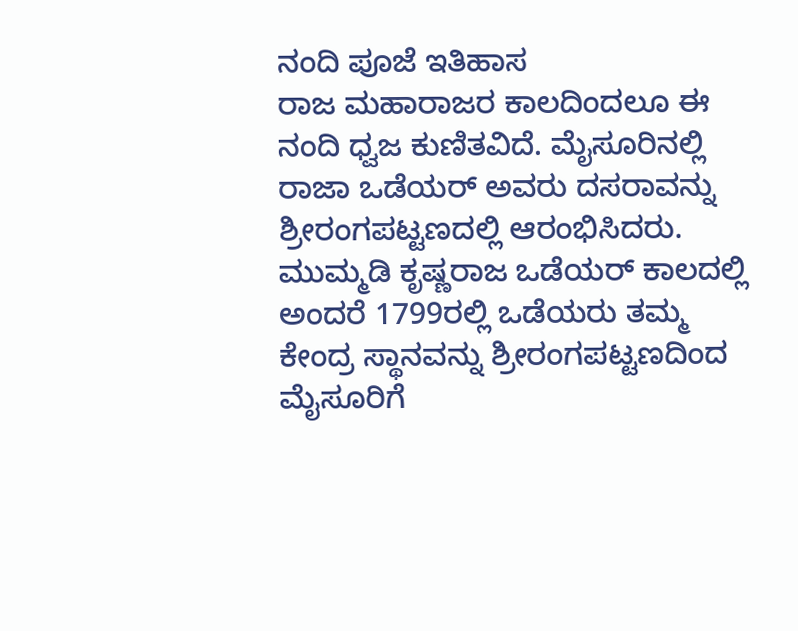ನಂದಿ ಪೂಜೆ ಇತಿಹಾಸ
ರಾಜ ಮಹಾರಾಜರ ಕಾಲದಿಂದಲೂ ಈ ನಂದಿ ಧ್ವಜ ಕುಣಿತವಿದೆ. ಮೈಸೂರಿನಲ್ಲಿ ರಾಜಾ ಒಡೆಯರ್ ಅವರು ದಸರಾವನ್ನು ಶ್ರೀರಂಗಪಟ್ಟಣದಲ್ಲಿ ಆರಂಭಿಸಿದರು. ಮುಮ್ಮಡಿ ಕೃಷ್ಣರಾಜ ಒಡೆಯರ್ ಕಾಲದಲ್ಲಿ ಅಂದರೆ 1799ರಲ್ಲಿ ಒಡೆಯರು ತಮ್ಮ ಕೇಂದ್ರ ಸ್ಥಾನವನ್ನು ಶ್ರೀರಂಗಪಟ್ಟಣದಿಂದ ಮೈಸೂರಿಗೆ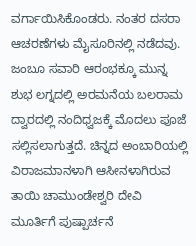ವರ್ಗಾಯಿಸಿಕೊಂಡರು. ನಂತರ ದಸರಾ ಆಚರಣೆಗಳು ಮೈಸೂರಿನಲ್ಲಿ ನಡೆದವು. ಜಂಬೂ ಸವಾರಿ ಆರಂಭಕ್ಕೂ ಮುನ್ನ ಶುಭ ಲಗ್ನದಲ್ಲಿ ಅರಮನೆಯ ಬಲರಾಮ ದ್ವಾರದಲ್ಲಿ ನಂದಿಧ್ವಜಕ್ಕೆ ಮೊದಲು ಪೂಜೆ ಸಲ್ಲಿಸಲಾಗುತ್ತದೆ. ಚಿನ್ನದ ಅಂಬಾರಿಯಲ್ಲಿ ವಿರಾಜಮಾನಳಾಗಿ ಆಸೀನಳಾಗಿರುವ ತಾಯಿ ಚಾಮುಂಡೇಶ್ವರಿ ದೇವಿ ಮೂರ್ತಿಗೆ ಪುಷ್ಪಾರ್ಚನೆ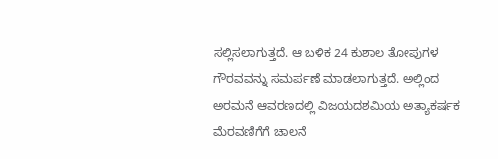ಸಲ್ಲಿಸಲಾಗುತ್ತದೆ. ಆ ಬಳಿಕ 24 ಕುಶಾಲ ತೋಪುಗಳ ಗೌರವವನ್ನು ಸಮರ್ಪಣೆ ಮಾಡಲಾಗುತ್ತದೆ. ಅಲ್ಲಿಂದ ಅರಮನೆ ಆವರಣದಲ್ಲಿ ವಿಜಯದಶಮಿಯ ಅತ್ಯಾಕರ್ಷಕ ಮೆರವಣಿಗೆಗೆ ಚಾಲನೆ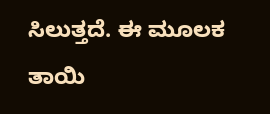ಸಿಲುತ್ತದೆ. ಈ ಮೂಲಕ ತಾಯಿ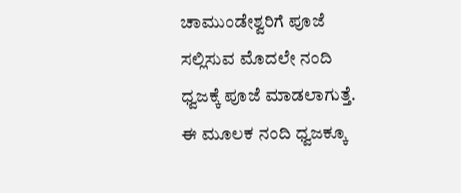ಚಾಮುಂಡೇಶ್ವರಿಗೆ ಪೂಜೆ ಸಲ್ಲಿಸುವ ಮೊದಲೇ ನಂದಿ ಧ್ವಜಕ್ಕೆ ಪೂಜೆ ಮಾಡಲಾಗುತ್ತೆ. ಈ ಮೂಲಕ ನಂದಿ ಧ್ವಜಕ್ಕೂ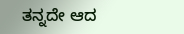ತನ್ನದೇ ಆದ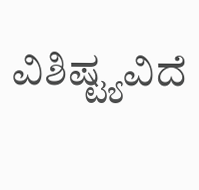ವಿಶಿಷ್ಟ್ಯವಿದೆ